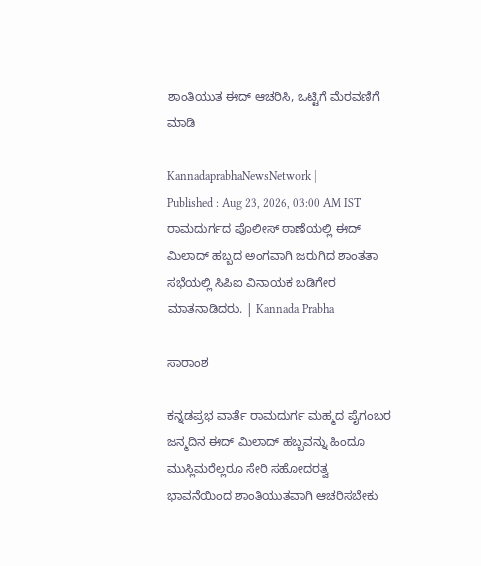ಶಾಂತಿಯುತ ಈದ್ ಆಚರಿಸಿ, ಒಟ್ಟಿಗೆ ಮೆರವಣಿಗೆ ಮಾಡಿ

KannadaprabhaNewsNetwork |
Published : Aug 23, 2026, 03:00 AM IST
ರಾಮದುರ್ಗದ ಪೊಲೀಸ್ ಠಾಣೆಯಲ್ಲಿ ಈದ್ ಮಿಲಾದ್ ಹಬ್ಬದ ಅಂಗವಾಗಿ ಜರುಗಿದ ಶಾಂತತಾ ಸಭೆಯಲ್ಲಿ ಸಿಪಿಐ ವಿನಾಯಕ ಬಡಿಗೇರ ಮಾತನಾಡಿದರು. | Kannada Prabha

ಸಾರಾಂಶ

ಕನ್ನಡಪ್ರಭ ವಾರ್ತೆ ರಾಮದುರ್ಗ ಮಹ್ಮದ ಪೈಗಂಬರ ಜನ್ಮದಿನ ಈದ್ ಮಿಲಾದ್ ಹಬ್ಬವನ್ನು ಹಿಂದೂ ಮುಸ್ಲಿಮರೆಲ್ಲರೂ ಸೇರಿ ಸಹೋದರತ್ವ ಭಾವನೆಯಿಂದ ಶಾಂತಿಯುತವಾಗಿ ಆಚರಿಸಬೇಕು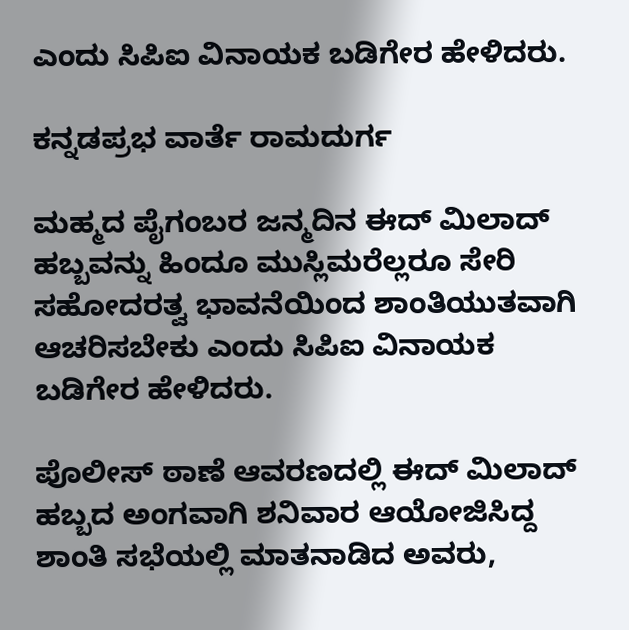ಎಂದು ಸಿಪಿಐ ವಿನಾಯಕ ಬಡಿಗೇರ ಹೇಳಿದರು.

ಕನ್ನಡಪ್ರಭ ವಾರ್ತೆ ರಾಮದುರ್ಗ

ಮಹ್ಮದ ಪೈಗಂಬರ ಜನ್ಮದಿನ ಈದ್ ಮಿಲಾದ್ ಹಬ್ಬವನ್ನು ಹಿಂದೂ ಮುಸ್ಲಿಮರೆಲ್ಲರೂ ಸೇರಿ ಸಹೋದರತ್ವ ಭಾವನೆಯಿಂದ ಶಾಂತಿಯುತವಾಗಿ ಆಚರಿಸಬೇಕು ಎಂದು ಸಿಪಿಐ ವಿನಾಯಕ ಬಡಿಗೇರ ಹೇಳಿದರು.

ಪೊಲೀಸ್ ಠಾಣೆ ಆವರಣದಲ್ಲಿ ಈದ್ ಮಿಲಾದ್ ಹಬ್ಬದ ಅಂಗವಾಗಿ ಶನಿವಾರ ಆಯೋಜಿಸಿದ್ದ ಶಾಂತಿ ಸಭೆಯಲ್ಲಿ ಮಾತನಾಡಿದ ಅವರು,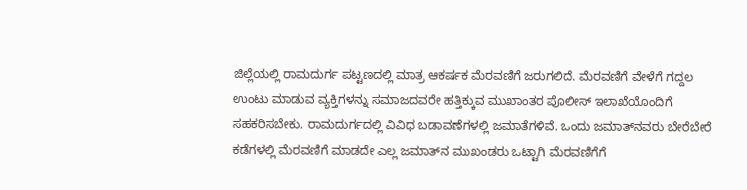ಜಿಲ್ಲೆಯಲ್ಲಿ ರಾಮದುರ್ಗ ಪಟ್ಟಣದಲ್ಲಿ ಮಾತ್ರ ಆಕರ್ಷಕ ಮೆರವಣಿಗೆ ಜರುಗಲಿದೆ. ಮೆರವಣಿಗೆ ವೇಳೆಗೆ ಗದ್ದಲ ಉಂಟು ಮಾಡುವ ವ್ಯಕ್ತಿಗಳನ್ನು ಸಮಾಜದವರೇ ಹತ್ತಿಕ್ಕುವ ಮುಖಾಂತರ ಪೊಲೀಸ್‌ ಇಲಾಖೆಯೊಂದಿಗೆ ಸಹಕರಿಸಬೇಕು. ರಾಮದುರ್ಗದಲ್ಲಿ ವಿವಿಧ ಬಡಾವಣೆಗಳಲ್ಲಿ ಜಮಾತೆಗಳಿವೆ. ಒಂದು ಜಮಾತ್‌ನವರು ಬೇರೆಬೇರೆ ಕಡೆಗಳಲ್ಲಿ ಮೆರವಣಿಗೆ ಮಾಡದೇ ಎಲ್ಲ ಜಮಾತ್‌ನ ಮುಖಂಡರು ಒಟ್ಟಾಗಿ ಮೆರವಣಿಗೆಗೆ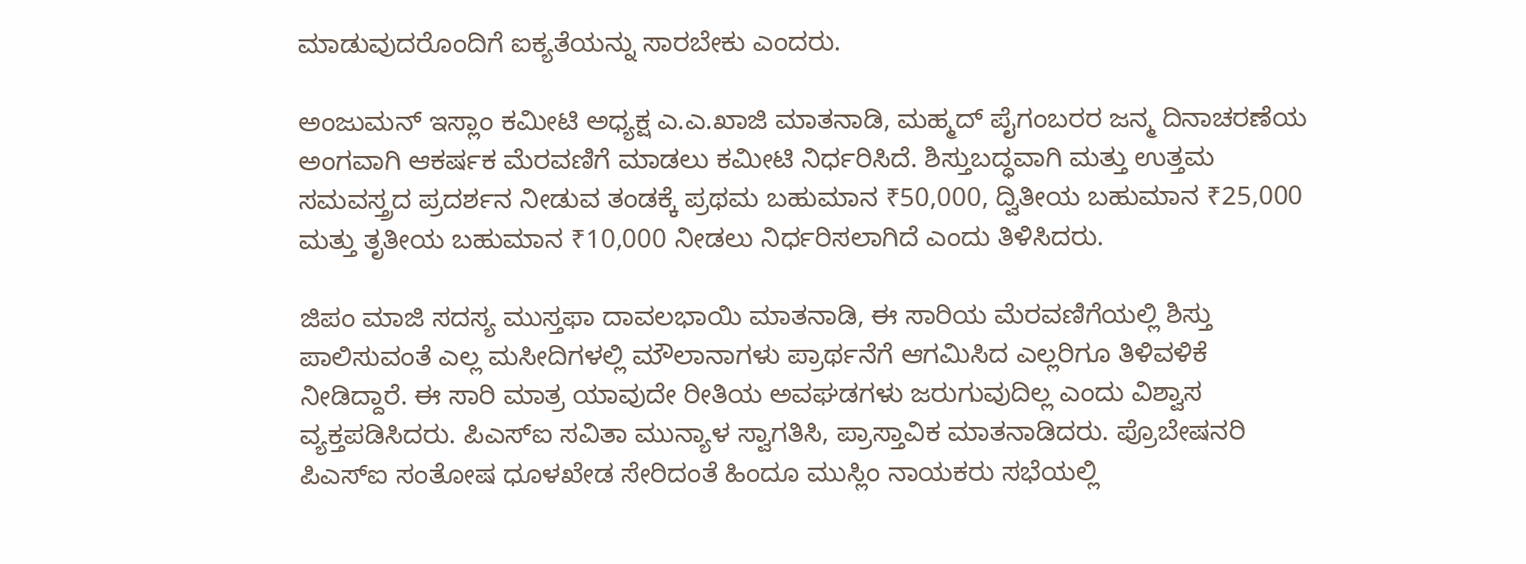ಮಾಡುವುದರೊಂದಿಗೆ ಐಕ್ಯತೆಯನ್ನು ಸಾರಬೇಕು ಎಂದರು.

ಅಂಜುಮನ್ ಇಸ್ಲಾಂ ಕಮೀಟಿ ಅಧ್ಯಕ್ಷ ಎ.ಎ.ಖಾಜಿ ಮಾತನಾಡಿ, ಮಹ್ಮದ್ ಪೈಗಂಬರರ ಜನ್ಮ ದಿನಾಚರಣೆಯ ಅಂಗವಾಗಿ ಆಕರ್ಷಕ ಮೆರವಣಿಗೆ ಮಾಡಲು ಕಮೀಟಿ ನಿರ್ಧರಿಸಿದೆ. ಶಿಸ್ತುಬದ್ಧವಾಗಿ ಮತ್ತು ಉತ್ತಮ ಸಮವಸ್ತ್ರದ ಪ್ರದರ್ಶನ ನೀಡುವ ತಂಡಕ್ಕೆ ಪ್ರಥಮ ಬಹುಮಾನ ₹50,000, ದ್ವಿತೀಯ ಬಹುಮಾನ ₹25,000 ಮತ್ತು ತೃತೀಯ ಬಹುಮಾನ ₹10,000 ನೀಡಲು ನಿರ್ಧರಿಸಲಾಗಿದೆ ಎಂದು ತಿಳಿಸಿದರು.

ಜಿಪಂ ಮಾಜಿ ಸದಸ್ಯ ಮುಸ್ತಫಾ ದಾವಲಭಾಯಿ ಮಾತನಾಡಿ, ಈ ಸಾರಿಯ ಮೆರವಣಿಗೆಯಲ್ಲಿ ಶಿಸ್ತು ಪಾಲಿಸುವಂತೆ ಎಲ್ಲ ಮಸೀದಿಗಳಲ್ಲಿ ಮೌಲಾನಾಗಳು ಪ್ರಾರ್ಥನೆಗೆ ಆಗಮಿಸಿದ ಎಲ್ಲರಿಗೂ ತಿಳಿವಳಿಕೆ ನೀಡಿದ್ದಾರೆ. ಈ ಸಾರಿ ಮಾತ್ರ ಯಾವುದೇ ರೀತಿಯ ಅವಘಡಗಳು ಜರುಗುವುದಿಲ್ಲ ಎಂದು ವಿಶ್ವಾಸ ವ್ಯಕ್ತಪಡಿಸಿದರು. ಪಿಎಸ್‌ಐ ಸವಿತಾ ಮುನ್ಯಾಳ ಸ್ವಾಗತಿಸಿ, ಪ್ರಾಸ್ತಾವಿಕ ಮಾತನಾಡಿದರು. ಪ್ರೊಬೇಷನರಿ ಪಿಎಸ್‌ಐ ಸಂತೋಷ ಧೂಳಖೇಡ ಸೇರಿದಂತೆ ಹಿಂದೂ ಮುಸ್ಲಿಂ ನಾಯಕರು ಸಭೆಯಲ್ಲಿ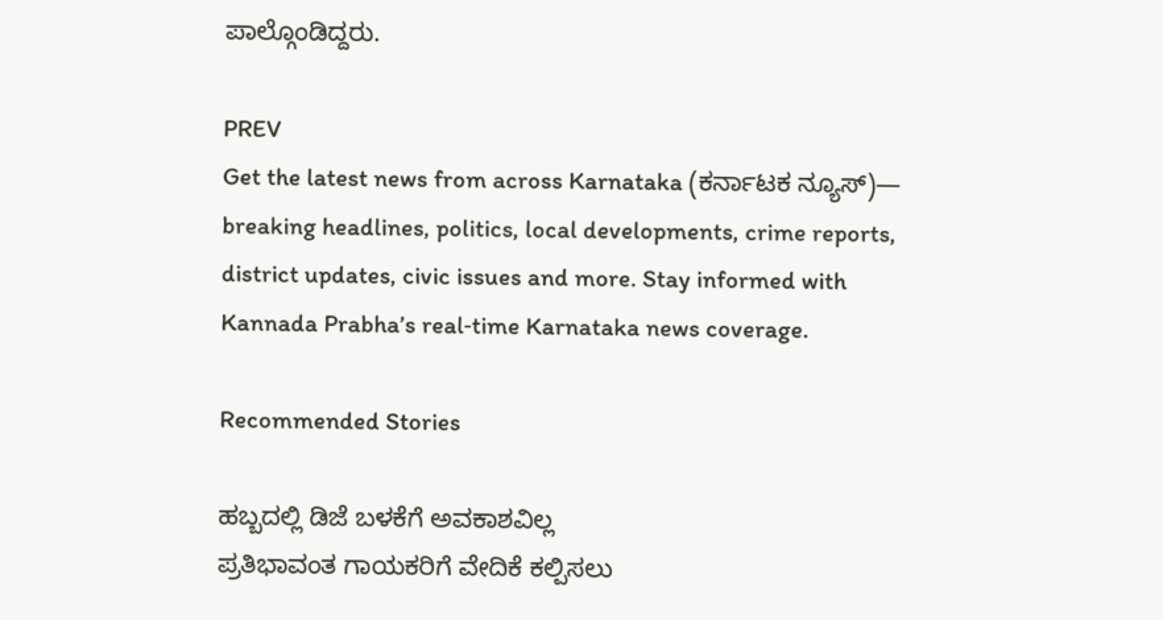ಪಾಲ್ಗೊಂಡಿದ್ದರು.

PREV
Get the latest news from across Karnataka (ಕರ್ನಾಟಕ ನ್ಯೂಸ್)— breaking headlines, politics, local developments, crime reports, district updates, civic issues and more. Stay informed with Kannada Prabha’s real‑time Karnataka news coverage.

Recommended Stories

ಹಬ್ಬದಲ್ಲಿ ಡಿಜೆ ಬಳಕೆಗೆ ಅವಕಾಶವಿಲ್ಲ
ಪ್ರತಿಭಾವಂತ ಗಾಯಕರಿಗೆ ವೇದಿಕೆ ಕಲ್ಪಿಸಲು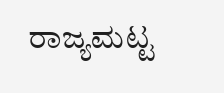ರಾಜ್ಯಮಟ್ಟ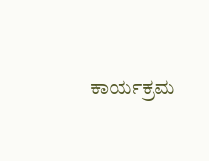ಕಾರ್ಯಕ್ರಮ